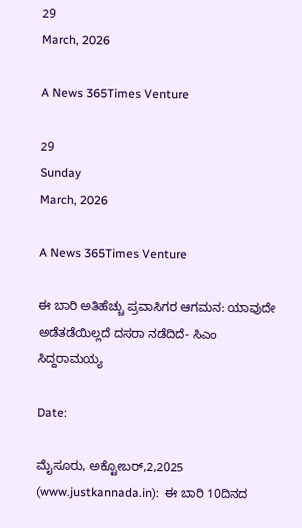29
March, 2026

A News 365Times Venture

29
Sunday
March, 2026

A News 365Times Venture

ಈ ಬಾರಿ ಅತಿಹೆಚ್ಚು ಪ್ರವಾಸಿಗರ ಆಗಮನ: ಯಾವುದೇ ಅಡೆತಡೆಯಿಲ್ಲದೆ ದಸರಾ ನಡೆದಿದೆ- ಸಿಎಂ ಸಿದ್ದರಾಮಯ್ಯ

Date:

ಮೈಸೂರು, ಅಕ್ಟೋಬರ್,2,2025 (www.justkannada.in):  ಈ ಬಾರಿ 10ದಿನದ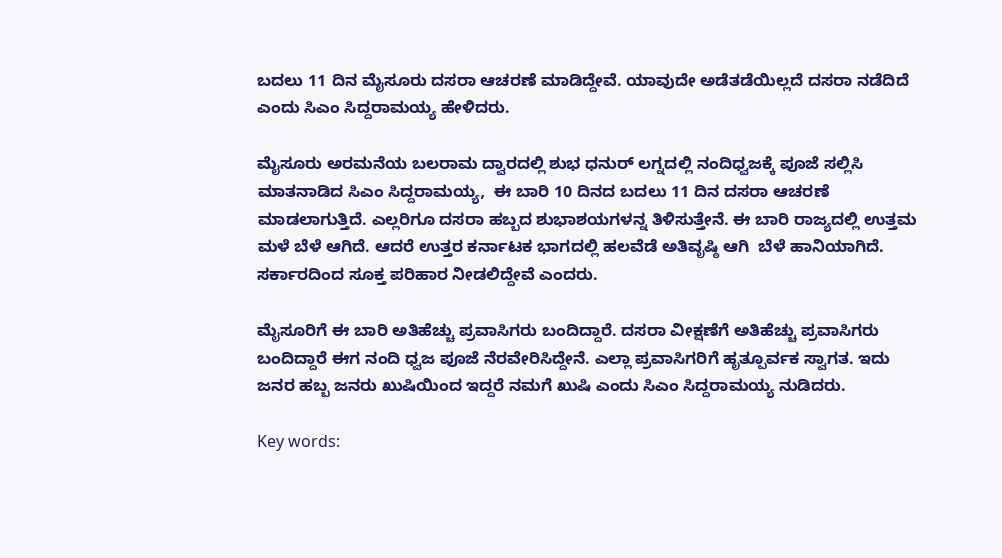ಬದಲು 11 ದಿನ ಮೈಸೂರು ದಸರಾ ಆಚರಣೆ ಮಾಡಿದ್ದೇವೆ. ಯಾವುದೇ ಅಡೆತಡೆಯಿಲ್ಲದೆ ದಸರಾ ನಡೆದಿದೆ ಎಂದು ಸಿಎಂ ಸಿದ್ದರಾಮಯ್ಯ ಹೇಳಿದರು.

ಮೈಸೂರು ಅರಮನೆಯ ಬಲರಾಮ ದ್ವಾರದಲ್ಲಿ ಶುಭ ಧನುರ್ ಲಗ್ನದಲ್ಲಿ ನಂದಿಧ್ವಜಕ್ಕೆ ಪೂಜೆ ಸಲ್ಲಿಸಿ ಮಾತನಾಡಿದ ಸಿಎಂ ಸಿದ್ದರಾಮಯ್ಯ,  ಈ ಬಾರಿ 10 ದಿನದ ಬದಲು 11 ದಿನ ದಸರಾ ಆಚರಣೆ ಮಾಡಲಾಗುತ್ತಿದೆ. ಎಲ್ಲರಿಗೂ ದಸರಾ ಹಬ್ಬದ ಶುಭಾಶಯಗಳನ್ನ ತಿಳಿಸುತ್ತೇನೆ. ಈ ಬಾರಿ ರಾಜ್ಯದಲ್ಲಿ ಉತ್ತಮ ಮಳೆ ಬೆಳೆ ಆಗಿದೆ. ಆದರೆ ಉತ್ತರ ಕರ್ನಾಟಕ ಭಾಗದಲ್ಲಿ ಹಲವೆಡೆ ಅತಿವೃಷ್ಠಿ ಆಗಿ  ಬೆಳೆ ಹಾನಿಯಾಗಿದೆ. ಸರ್ಕಾರದಿಂದ ಸೂಕ್ತ ಪರಿಹಾರ ನೀಡಲಿದ್ದೇವೆ ಎಂದರು.

ಮೈಸೂರಿಗೆ ಈ ಬಾರಿ ಅತಿಹೆಚ್ಚು ಪ್ರವಾಸಿಗರು ಬಂದಿದ್ದಾರೆ. ದಸರಾ ವೀಕ್ಷಣೆಗೆ ಅತಿಹೆಚ್ಚು ಪ್ರವಾಸಿಗರು ಬಂದಿದ್ದಾರೆ ಈಗ ನಂದಿ ಧ್ವಜ ಪೂಜೆ ನೆರವೇರಿಸಿದ್ದೇನೆ. ಎಲ್ಲಾ ಪ್ರವಾಸಿಗರಿಗೆ ಹೃತ್ಪೂರ್ವಕ ಸ್ವಾಗತ. ಇದು ಜನರ ಹಬ್ಬ ಜನರು ಖುಷಿಯಿಂದ ಇದ್ದರೆ ನಮಗೆ ಖುಷಿ ಎಂದು ಸಿಎಂ ಸಿದ್ದರಾಮಯ್ಯ ನುಡಿದರು.

Key words: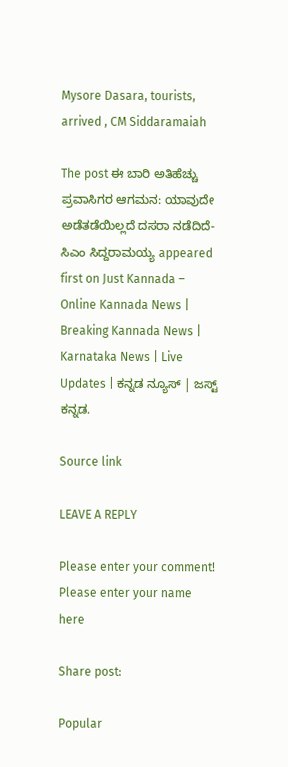Mysore Dasara, tourists, arrived , CM Siddaramaiah

The post ಈ ಬಾರಿ ಅತಿಹೆಚ್ಚು ಪ್ರವಾಸಿಗರ ಆಗಮನ: ಯಾವುದೇ ಅಡೆತಡೆಯಿಲ್ಲದೆ ದಸರಾ ನಡೆದಿದೆ- ಸಿಎಂ ಸಿದ್ದರಾಮಯ್ಯ appeared first on Just Kannada – Online Kannada News | Breaking Kannada News | Karnataka News | Live Updates | ಕನ್ನಡ ನ್ಯೂಸ್ | ಜಸ್ಟ್ ಕನ್ನಡ.

Source link

LEAVE A REPLY

Please enter your comment!
Please enter your name here

Share post:

Popular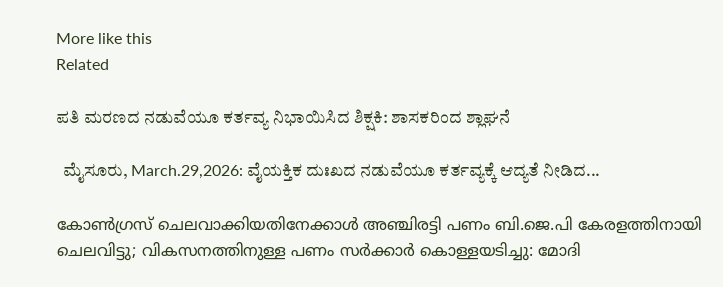More like this
Related

ಪತಿ ಮರಣದ ನಡುವೆಯೂ ಕರ್ತವ್ಯ ನಿಭಾಯಿಸಿದ ಶಿಕ್ಷಕಿ: ಶಾಸಕರಿಂದ ಶ್ಲಾಘನೆ

  ಮೈಸೂರು, March.29,2026: ವೈಯಕ್ತಿಕ ದುಃಖದ ನಡುವೆಯೂ ಕರ್ತವ್ಯಕ್ಕೆ ಆದ್ಯತೆ ನೀಡಿದ...

കോണ്‍ഗ്രസ് ചെലവാക്കിയതിനേക്കാള്‍ അഞ്ചിരട്ടി പണം ബി.ജെ.പി കേരളത്തിനായി ചെലവിട്ടു; വികസനത്തിനുള്ള പണം സര്‍ക്കാര്‍ കൊള്ളയടിച്ചു: മോദി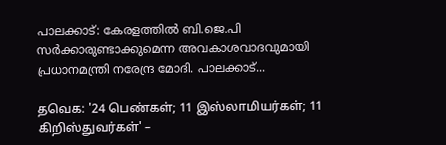പാലക്കാട്: കേരളത്തില്‍ ബി.ജെ.പി സര്‍ക്കാരുണ്ടാക്കുമെന്ന അവകാശവാദവുമായി പ്രധാനമന്ത്രി നരേന്ദ്ര മോദി. പാലക്കാട്...

தவெக: '24 பெண்கள்; 11 இஸ்லாமியர்கள்; 11 கிறிஸ்துவர்கள்' –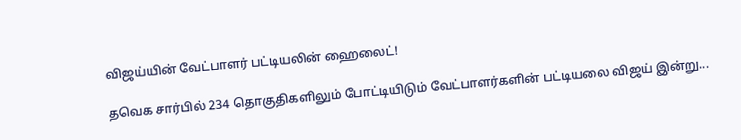விஜய்யின் வேட்பாளர் பட்டியலின் ஹைலைட்!

தவெக சார்பில் 234 தொகுதிகளிலும் போட்டியிடும் வேட்பாளர்களின் பட்டியலை விஜய் இன்று...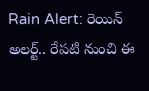Rain Alert: రెయిన్ అలర్ట్.. రేపటి నుంచి ఈ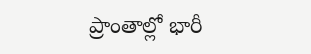ప్రాంతాల్లో భారీ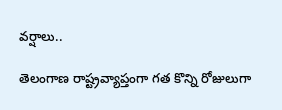వర్షాలు..

తెలంగాణ రాష్ట్రవ్యాప్తంగా గత కొన్ని రోజులుగా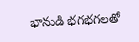భానుడి భగభగలతో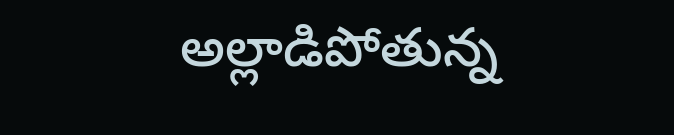అల్లాడిపోతున్న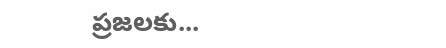ప్రజలకు...